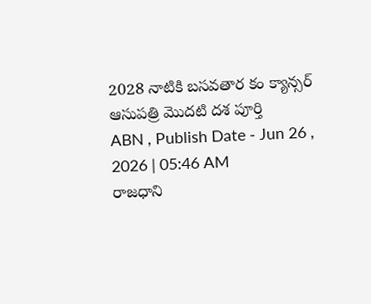2028 నాటికి బసవతార కం క్యాన్సర్ ఆసుపత్రి మొదటి దశ పూర్తి
ABN , Publish Date - Jun 26 , 2026 | 05:46 AM
రాజధాని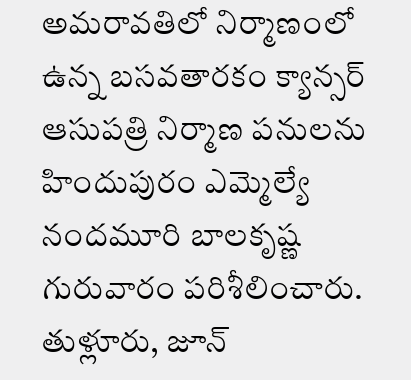అమరావతిలో నిర్మాణంలో ఉన్న బసవతారకం క్యాన్సర్ ఆసుపత్రి నిర్మాణ పనులను హిందుపురం ఎమ్మెల్యే నందమూరి బాలకృష్ణ గురువారం పరిశీలించారు.
తుళ్లూరు, జూన్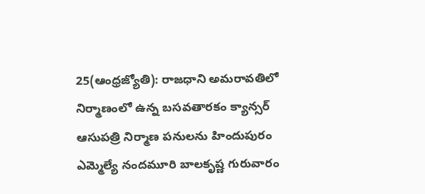25(ఆంధ్రజ్యోతి): రాజధాని అమరావతిలో నిర్మాణంలో ఉన్న బసవతారకం క్యాన్సర్ ఆసుపత్రి నిర్మాణ పనులను హిందుపురం ఎమ్మెల్యే నందమూరి బాలకృష్ణ గురువారం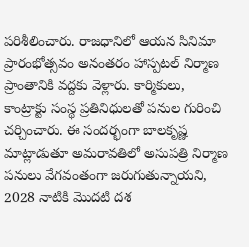పరిశీలించారు. రాజధానిలో ఆయన సినిమా ప్రారంభోత్సవం అనంతరం హాస్పటల్ నిర్మాణ ప్రాంతానికి వద్దకు వెళ్లారు. కార్మికులు, కాంట్రాక్టు సంస్థ ప్రతినిధులతో పనుల గురించి చర్చించారు. ఈ సందర్భంగా బాలకృష్ణ మాట్లాడుతూ అమరావతిలో అసుపత్రి నిర్మాణ పనులు వేగవంతంగా జరుగుతున్నాయని, 2028 నాటికి మొదటి దశ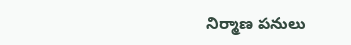నిర్మాణ పనులు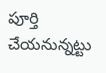పూర్తి చేయనున్నట్టు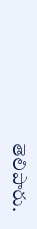తెలిపారు.